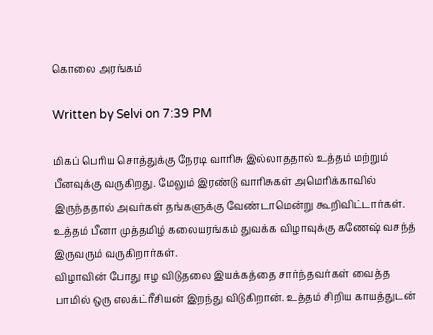கொலை அரங்கம்

Written by Selvi on 7:39 PM

மிகப் பெரிய சொத்துக்கு நேரடி வாரிசு இல்லாததால் உத்தம் மற்றும் பீனவுக்கு வருகிறது. மேலும் இரண்டு வாரிசுகள் அமெரிக்காவில் இருந்ததால் அவர்கள் தங்களுக்கு வேண்டாமென்று கூறிவிட்டார்கள். உத்தம் பீனா முத்தமிழ் கலையரங்கம் துவக்க விழாவுக்கு கணேஷ் வசந்த் இருவரும் வருகிறார்கள்.
விழாவின் போது ஈழ விடுதலை இயக்கத்தை சார்ந்தவர்கள் வைத்த பாமில் ஒரு எலக்ட்ரீசியன் இறந்து விடுகிறான். உத்தம் சிறிய காயத்துடன்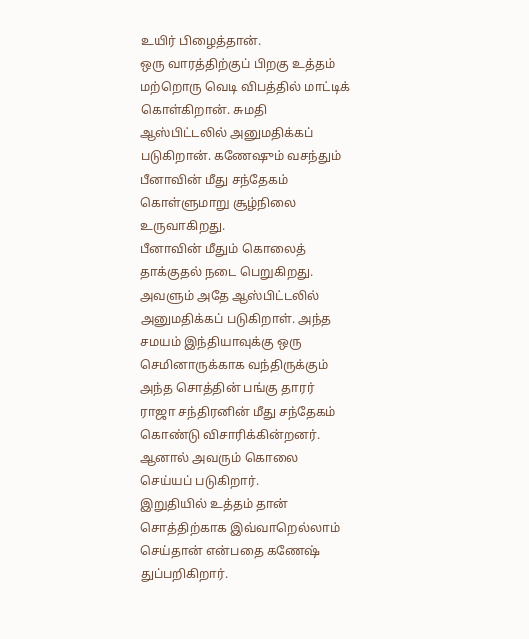உயிர் பிழைத்தான்.
ஒரு வாரத்திற்குப் பிறகு உத்தம் மற்றொரு வெடி விபத்தில் மாட்டிக் கொள்கிறான். சுமதி ஆஸ்பிட்டலில் அனுமதிக்கப் படுகிறான். கணேஷும் வசந்தும் பீனாவின் மீது சந்தேகம் கொள்ளுமாறு சூழ்நிலை உருவாகிறது.
பீனாவின் மீதும் கொலைத் தாக்குதல் நடை பெறுகிறது. அவளும் அதே ஆஸ்பிட்டலில் அனுமதிக்கப் படுகிறாள். அந்த சமயம் இந்தியாவுக்கு ஒரு செமினாருக்காக வந்திருக்கும் அந்த சொத்தின் பங்கு தாரர் ராஜா சந்திரனின் மீது சந்தேகம் கொண்டு விசாரிக்கின்றனர். ஆனால் அவரும் கொலை செய்யப் படுகிறார்.
இறுதியில் உத்தம் தான் சொத்திற்காக இவ்வாறெல்லாம் செய்தான் என்பதை கணேஷ் துப்பறிகிறார்.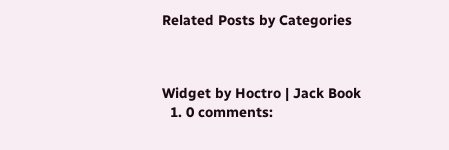Related Posts by Categories



Widget by Hoctro | Jack Book
  1. 0 comments: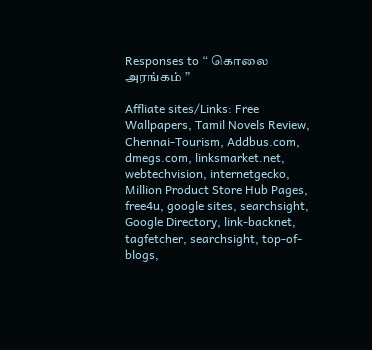Responses to “ கொலை அரங்கம் ”

Affliate sites/Links: Free Wallpapers, Tamil Novels Review, Chennai-Tourism, Addbus.com, dmegs.com, linksmarket.net, webtechvision, internetgecko, Million Product Store Hub Pages, free4u, google sites, searchsight, Google Directory, link-backnet, tagfetcher, searchsight, top-of-blogs,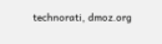technorati, dmoz.org